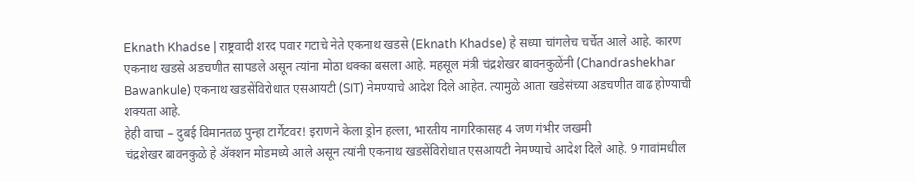Eknath Khadse | राष्ट्रवादी शरद पवार गटाचे नेते एकनाथ खडसे (Eknath Khadse) हे सध्या चांगलेच चर्चेत आले आहे. कारण एकनाथ खडसे अडचणीत सापडले असून त्यांना मोठा धक्का बसला आहे. महसूल मंत्री चंद्रशेखर बावनकुळेंनी (Chandrashekhar Bawankule) एकनाथ खडसेंविरोधात एसआयटी (SIT) नेमण्याचे आदेश दिले आहेत. त्यामुळे आता खडेसंच्या अडचणीत वाढ होण्याची शक्यता आहे.
हेही वाचा – दुबई विमानतळ पुन्हा टार्गेटवर! इराणने केला ड्रोन हल्ला, भारतीय नागरिकासह 4 जण गंभीर जखमी
चंद्रशेखर बावनकुळे हे ॲक्शन मोडमध्ये आले असून त्यांनी एकनाथ खडसेंविरोधात एसआयटी नेमण्याचे आदेश दिले आहे. 9 गावांमधील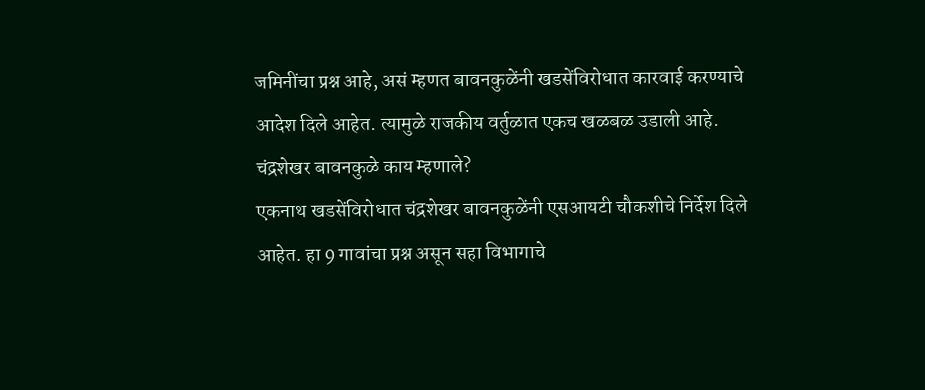जमिनींचा प्रश्न आहे, असं म्हणत बावनकुळेंनी खडसेंविरोधात कारवाई करण्याचे आदेश दिले आहेत. त्यामुळे राजकीय वर्तुळात एकच खळबळ उडाली आहे.
चंद्रशेखर बावनकुळे काय म्हणाले?
एकनाथ खडसेंविरोधात चंद्रशेखर बावनकुळेंनी एसआयटी चौकशीचे निर्देश दिले आहेत. हा 9 गावांचा प्रश्न असून सहा विभागाचे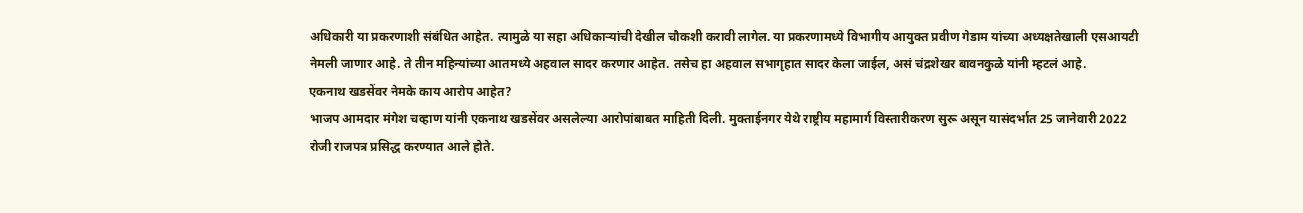अधिकारी या प्रकरणाशी संबंधित आहेत. त्यामुळे या सहा अधिकाऱ्यांची देखील चौकशी करावी लागेल. या प्रकरणामध्ये विभागीय आयुक्त प्रवीण गेडाम यांच्या अध्यक्षतेखाली एसआयटी नेमली जाणार आहे. ते तीन महिन्यांच्या आतमध्ये अहवाल सादर करणार आहेत. तसेच हा अहवाल सभागृहात सादर केला जाईल, असं चंद्रशेखर बावनकुळे यांनी म्हटलं आहे.
एकनाथ खडसेंवर नेमके काय आरोप आहेत?
भाजप आमदार मंगेश चव्हाण यांनी एकनाथ खडसेंवर असलेल्या आरोपांबाबत माहिती दिली. मुक्ताईनगर येथे राष्ट्रीय महामार्ग विस्तारीकरण सुरू असून यासंदर्भात 25 जानेवारी 2022 रोजी राजपत्र प्रसिद्ध करण्यात आले होते.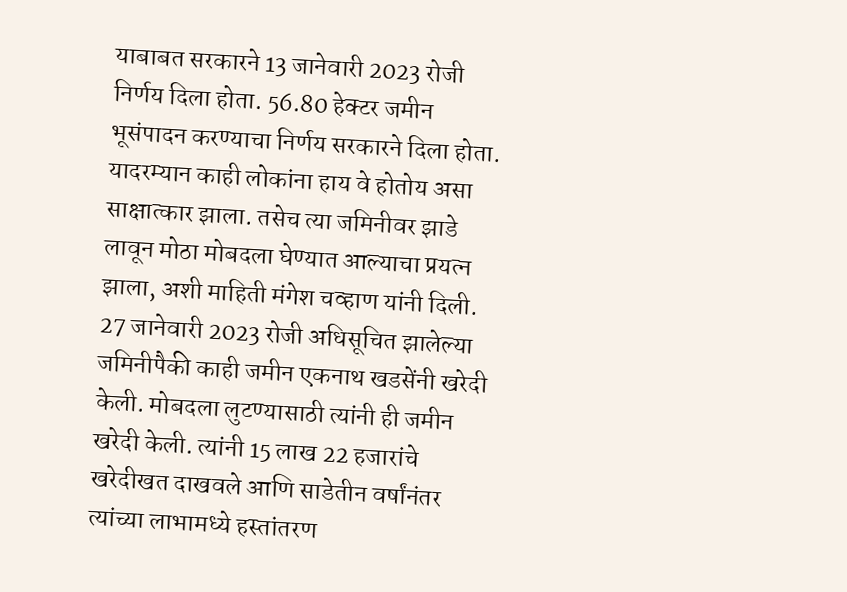याबाबत सरकारने 13 जानेवारी 2023 रोजी निर्णय दिला होता. 56.80 हेक्टर जमीन भूसंपादन करण्याचा निर्णय सरकारने दिला होता. यादरम्यान काही लोकांना हाय वे होतोय असा साक्षात्कार झाला. तसेच त्या जमिनीवर झाडे लावून मोठा मोबदला घेण्यात आल्याचा प्रयत्न झाला, अशी माहिती मंगेश चव्हाण यांनी दिली.
27 जानेवारी 2023 रोजी अधिसूचित झालेल्या जमिनीपैकी काही जमीन एकनाथ खडसेंनी खरेदी केली. मोबदला लुटण्यासाठी त्यांनी ही जमीन खरेदी केली. त्यांनी 15 लाख 22 हजारांचे खरेदीखत दाखवले आणि साडेतीन वर्षांनंतर त्यांच्या लाभामध्ये हस्तांतरण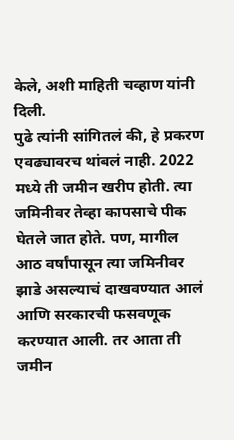केले, अशी माहिती चव्हाण यांनी दिली.
पुढे त्यांनी सांगितलं की, हे प्रकरण एवढ्यावरच थांबलं नाही. 2022 मध्ये ती जमीन खरीप होती. त्या जमिनीवर तेव्हा कापसाचे पीक घेतले जात होते. पण, मागील आठ वर्षांपासून त्या जमिनीवर झाडे असल्याचं दाखवण्यात आलं आणि सरकारची फसवणूक करण्यात आली. तर आता ती जमीन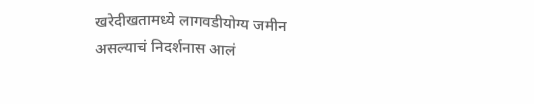खरेदीखतामध्ये लागवडीयोग्य जमीन असल्याचं निदर्शनास आलं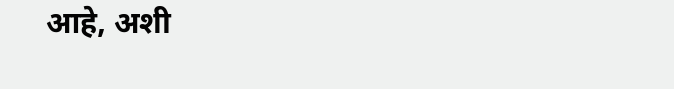आहे, अशी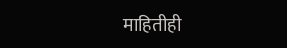माहितीही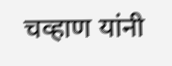चव्हाण यांनी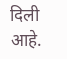दिली आहे.